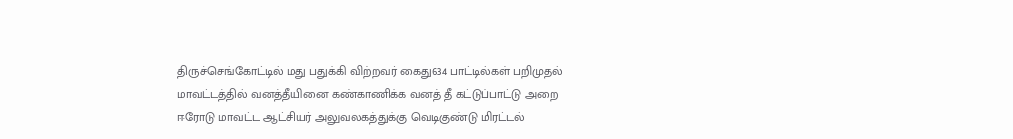திருச்செங்கோட்டில் மது பதுக்கி விற்றவர் கைது634 பாட்டில்கள் பறிமுதல்
மாவட்டத்தில் வனத்தீயினை கண்காணிக்க வனத் தீ கட்டுப்பாட்டு அறை
ஈரோடு மாவட்ட ஆட்சியர் அலுவலகத்துக்கு வெடிகுண்டு மிரட்டல்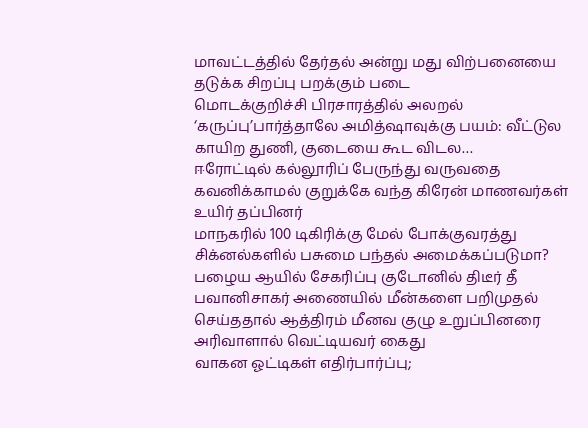மாவட்டத்தில் தேர்தல் அன்று மது விற்பனையை தடுக்க சிறப்பு பறக்கும் படை
மொடக்குறிச்சி பிரசாரத்தில் அலறல் ‘கருப்பு’பார்த்தாலே அமித்ஷாவுக்கு பயம்: வீட்டுல காயிற துணி, குடையை கூட விடல…
ஈரோட்டில் கல்லூரிப் பேருந்து வருவதை கவனிக்காமல் குறுக்கே வந்த கிரேன் மாணவர்கள் உயிர் தப்பினர்
மாநகரில் 100 டிகிரிக்கு மேல் போக்குவரத்து சிக்னல்களில் பசுமை பந்தல் அமைக்கப்படுமா?
பழைய ஆயில் சேகரிப்பு குடோனில் திடீர் தீ
பவானிசாகர் அணையில் மீன்களை பறிமுதல் செய்ததால் ஆத்திரம் மீனவ குழு உறுப்பினரை அரிவாளால் வெட்டியவர் கைது
வாகன ஓட்டிகள் எதிர்பார்ப்பு;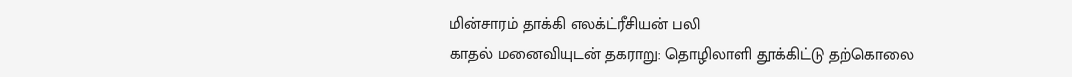மின்சாரம் தாக்கி எலக்ட்ரீசியன் பலி
காதல் மனைவியுடன் தகராறு: தொழிலாளி தூக்கிட்டு தற்கொலை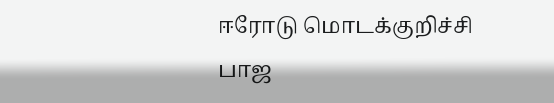ஈரோடு மொடக்குறிச்சி பாஜ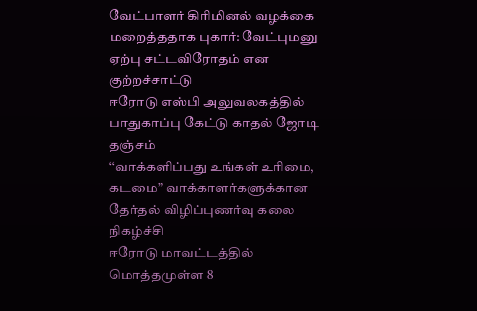வேட்பாளர் கிரிமினல் வழக்கை மறைத்ததாக புகார்: வேட்புமனு ஏற்பு சட்டவிரோதம் என குற்றச்சாட்டு
ஈரோடு எஸ்பி அலுவலகத்தில் பாதுகாப்பு கேட்டு காதல் ஜோடி தஞ்சம்
‘‘வாக்களிப்பது உங்கள் உரிமை, கடமை” வாக்காளர்களுக்கான தேர்தல் விழிப்புணர்வு கலை நிகழ்ச்சி
ஈரோடு மாவட்டத்தில் மொத்தமுள்ள 8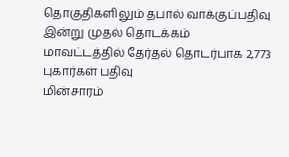தொகுதிகளிலும் தபால் வாக்குப்பதிவு இன்று முதல் தொடக்கம்
மாவட்டத்தில் தேர்தல் தொடர்பாக 2,773 புகார்கள் பதிவு
மின்சாரம்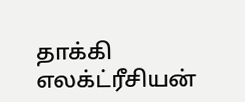தாக்கி எலக்ட்ரீசியன்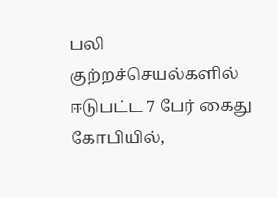பலி
குற்றச்செயல்களில் ஈடுபட்ட 7 பேர் கைது
கோபியில்,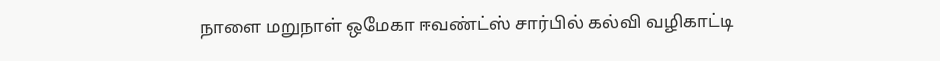நாளை மறுநாள் ஒமேகா ஈவண்ட்ஸ் சார்பில் கல்வி வழிகாட்டி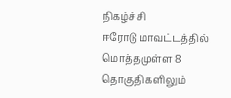நிகழ்ச்சி
ஈரோடு மாவட்டத்தில் மொத்தமுள்ள 8 தொகுதிகளிலும்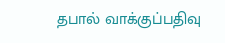தபால் வாக்குப்பதிவு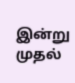இன்று முதல்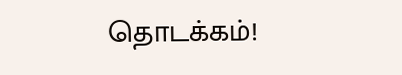தொடக்கம்!